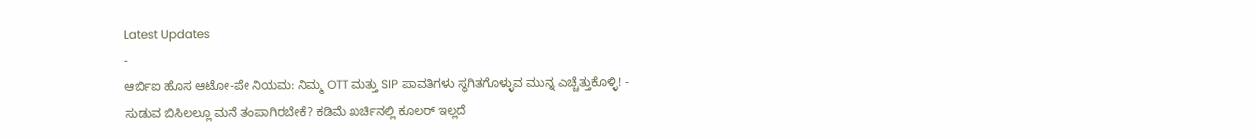Latest Updates
-
ಆರ್ಬಿಐ ಹೊಸ ಆಟೋ-ಪೇ ನಿಯಮ: ನಿಮ್ಮ OTT ಮತ್ತು SIP ಪಾವತಿಗಳು ಸ್ಥಗಿತಗೊಳ್ಳುವ ಮುನ್ನ ಎಚ್ಚೆತ್ತುಕೊಳ್ಳಿ! -
ಸುಡುವ ಬಿಸಿಲಲ್ಲೂ ಮನೆ ತಂಪಾಗಿರಬೇಕೆ? ಕಡಿಮೆ ಖರ್ಚಿನಲ್ಲಿ ಕೂಲರ್ ಇಲ್ಲದೆ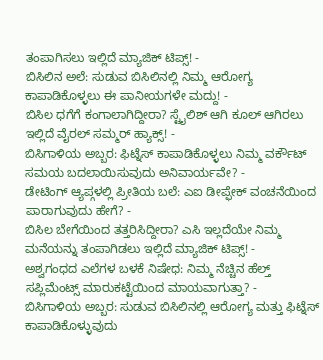ತಂಪಾಗಿಸಲು ಇಲ್ಲಿದೆ ಮ್ಯಾಜಿಕ್ ಟಿಪ್ಸ್! -
ಬಿಸಿಲಿನ ಅಲೆ: ಸುಡುವ ಬಿಸಿಲಿನಲ್ಲಿ ನಿಮ್ಮ ಆರೋಗ್ಯ ಕಾಪಾಡಿಕೊಳ್ಳಲು ಈ ಪಾನೀಯಗಳೇ ಮದ್ದು! -
ಬಿಸಿಲ ಧಗೆಗೆ ಕಂಗಾಲಾಗಿದ್ದೀರಾ? ಸ್ಟೈಲಿಶ್ ಆಗಿ ಕೂಲ್ ಆಗಿರಲು ಇಲ್ಲಿದೆ ವೈರಲ್ ಸಮ್ಮರ್ ಹ್ಯಾಕ್ಸ್! -
ಬಿಸಿಗಾಳಿಯ ಅಬ್ಬರ: ಫಿಟ್ನೆಸ್ ಕಾಪಾಡಿಕೊಳ್ಳಲು ನಿಮ್ಮ ವರ್ಕೌಟ್ ಸಮಯ ಬದಲಾಯಿಸುವುದು ಅನಿವಾರ್ಯವೇ? -
ಡೇಟಿಂಗ್ ಆ್ಯಪ್ಗಳಲ್ಲಿ ಪ್ರೀತಿಯ ಬಲೆ: ಎಐ ಡೀಪ್ಫೇಕ್ ವಂಚನೆಯಿಂದ ಪಾರಾಗುವುದು ಹೇಗೆ? -
ಬಿಸಿಲ ಬೇಗೆಯಿಂದ ತತ್ತರಿಸಿದ್ದೀರಾ? ಎಸಿ ಇಲ್ಲದೆಯೇ ನಿಮ್ಮ ಮನೆಯನ್ನು ತಂಪಾಗಿಡಲು ಇಲ್ಲಿದೆ ಮ್ಯಾಜಿಕ್ ಟಿಪ್ಸ್! -
ಅಶ್ವಗಂಧದ ಎಲೆಗಳ ಬಳಕೆ ನಿಷೇಧ: ನಿಮ್ಮ ನೆಚ್ಚಿನ ಹೆಲ್ತ್ ಸಪ್ಲಿಮೆಂಟ್ಸ್ ಮಾರುಕಟ್ಟೆಯಿಂದ ಮಾಯವಾಗುತ್ತಾ? -
ಬಿಸಿಗಾಳಿಯ ಅಬ್ಬರ: ಸುಡುವ ಬಿಸಿಲಿನಲ್ಲಿ ಆರೋಗ್ಯ ಮತ್ತು ಫಿಟ್ನೆಸ್ ಕಾಪಾಡಿಕೊಳ್ಳುವುದು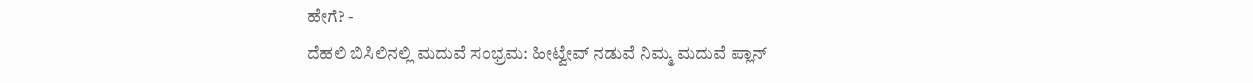ಹೇಗೆ? -
ದೆಹಲಿ ಬಿಸಿಲಿನಲ್ಲಿ ಮದುವೆ ಸಂಭ್ರಮ: ಹೀಟ್ವೇವ್ ನಡುವೆ ನಿಮ್ಮ ಮದುವೆ ಪ್ಲಾನ್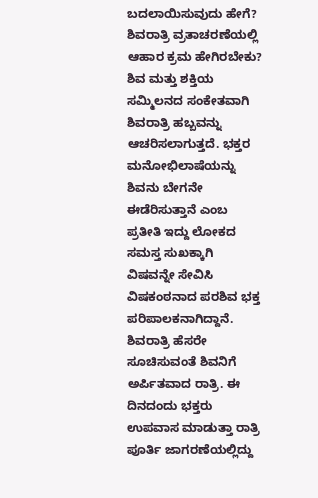ಬದಲಾಯಿಸುವುದು ಹೇಗೆ?
ಶಿವರಾತ್ರಿ ವ್ರತಾಚರಣೆಯಲ್ಲಿ ಆಹಾರ ಕ್ರಮ ಹೇಗಿರಬೇಕು?
ಶಿವ ಮತ್ತು ಶಕ್ತಿಯ ಸಮ್ಮಿಲನದ ಸಂಕೇತವಾಗಿ ಶಿವರಾತ್ರಿ ಹಬ್ಬವನ್ನು ಆಚರಿಸಲಾಗುತ್ತದೆ. ಭಕ್ತರ ಮನೋಭಿಲಾಷೆಯನ್ನು ಶಿವನು ಬೇಗನೇ ಈಡೆರಿಸುತ್ತಾನೆ ಎಂಬ ಪ್ರತೀತಿ ಇದ್ದು ಲೋಕದ ಸಮಸ್ತ ಸುಖಕ್ಕಾಗಿ ವಿಷವನ್ನೇ ಸೇವಿಸಿ ವಿಷಕಂಠನಾದ ಪರಶಿವ ಭಕ್ತ ಪರಿಪಾಲಕನಾಗಿದ್ದಾನೆ. ಶಿವರಾತ್ರಿ ಹೆಸರೇ ಸೂಚಿಸುವಂತೆ ಶಿವನಿಗೆ ಅರ್ಪಿತವಾದ ರಾತ್ರಿ. ಈ ದಿನದಂದು ಭಕ್ತರು ಉಪವಾಸ ಮಾಡುತ್ತಾ ರಾತ್ರಿ ಪೂರ್ತಿ ಜಾಗರಣೆಯಲ್ಲಿದ್ದು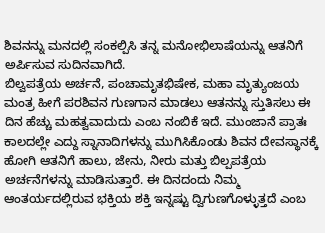ಶಿವನನ್ನು ಮನದಲ್ಲಿ ಸಂಕಲ್ಪಿಸಿ ತನ್ನ ಮನೋಭಿಲಾಷೆಯನ್ನು ಆತನಿಗೆ ಅರ್ಪಿಸುವ ಸುದಿನವಾಗಿದೆ.
ಬಿಲ್ವಪತ್ರೆಯ ಅರ್ಚನೆ, ಪಂಚಾಮೃತಭಿಷೇಕ, ಮಹಾ ಮೃತ್ಯುಂಜಯ ಮಂತ್ರ ಹೀಗೆ ಪರಶಿವನ ಗುಣಗಾನ ಮಾಡಲು ಆತನನ್ನು ಸ್ತುತಿಸಲು ಈ ದಿನ ಹೆಚ್ಚು ಮಹತ್ವವಾದುದು ಎಂಬ ನಂಬಿಕೆ ಇದೆ. ಮುಂಜಾನೆ ಪ್ರಾತಃ ಕಾಲದಲ್ಲೇ ಎದ್ದು ಸ್ನಾನಾದಿಗಳನ್ನು ಮುಗಿಸಿಕೊಂಡು ಶಿವನ ದೇವಸ್ಥಾನಕ್ಕೆ ಹೋಗಿ ಆತನಿಗೆ ಹಾಲು, ಜೇನು, ನೀರು ಮತ್ತು ಬಿಲ್ಪಪತ್ರೆಯ ಅರ್ಚನೆಗಳನ್ನು ಮಾಡಿಸುತ್ತಾರೆ. ಈ ದಿನದಂದು ನಿಮ್ಮ ಆಂತರ್ಯದಲ್ಲಿರುವ ಭಕ್ತಿಯ ಶಕ್ತಿ ಇನ್ನಷ್ಟು ದ್ವಿಗುಣಗೊಳ್ಳುತ್ತದೆ ಎಂಬ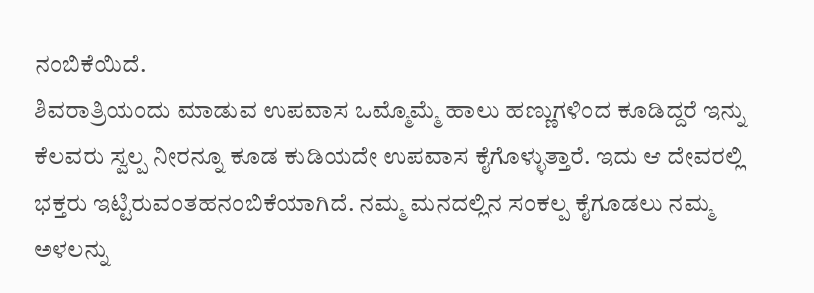ನಂಬಿಕೆಯಿದೆ.
ಶಿವರಾತ್ರಿಯಂದು ಮಾಡುವ ಉಪವಾಸ ಒಮ್ಮೊಮ್ಮೆ ಹಾಲು ಹಣ್ಣುಗಳಿಂದ ಕೂಡಿದ್ದರೆ ಇನ್ನು ಕೆಲವರು ಸ್ವಲ್ಪ ನೀರನ್ನೂ ಕೂಡ ಕುಡಿಯದೇ ಉಪವಾಸ ಕೈಗೊಳ್ಳುತ್ತಾರೆ. ಇದು ಆ ದೇವರಲ್ಲಿ ಭಕ್ತರು ಇಟ್ಟಿರುವಂತಹನಂಬಿಕೆಯಾಗಿದೆ. ನಮ್ಮ ಮನದಲ್ಲಿನ ಸಂಕಲ್ಪ ಕೈಗೂಡಲು ನಮ್ಮ ಅಳಲನ್ನು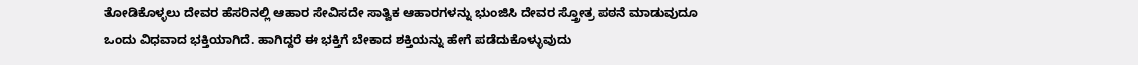ತೋಡಿಕೊಳ್ಳಲು ದೇವರ ಹೆಸರಿನಲ್ಲಿ ಆಹಾರ ಸೇವಿಸದೇ ಸಾತ್ವಿಕ ಆಹಾರಗಳನ್ನು ಭುಂಜಿಸಿ ದೇವರ ಸ್ತ್ರೋತ್ರ ಪಠನೆ ಮಾಡುವುದೂ ಒಂದು ವಿಧವಾದ ಭಕ್ತಿಯಾಗಿದೆ. ಹಾಗಿದ್ದರೆ ಈ ಭಕ್ತಿಗೆ ಬೇಕಾದ ಶಕ್ತಿಯನ್ನು ಹೇಗೆ ಪಡೆದುಕೊಳ್ಳುವುದು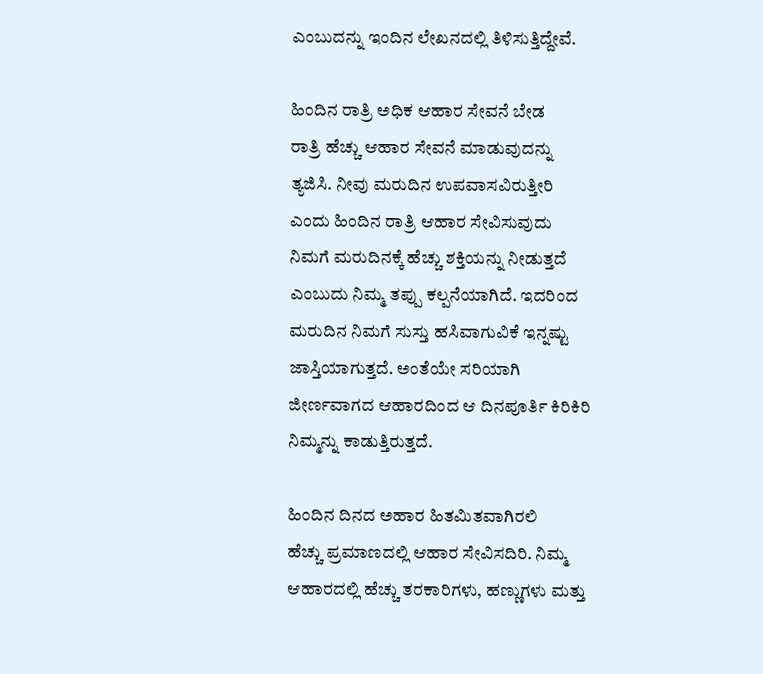ಎಂಬುದನ್ನು ಇಂದಿನ ಲೇಖನದಲ್ಲಿ ತಿಳಿಸುತ್ತಿದ್ದೇವೆ.

ಹಿಂದಿನ ರಾತ್ರಿ ಅಧಿಕ ಆಹಾರ ಸೇವನೆ ಬೇಡ
ರಾತ್ರಿ ಹೆಚ್ಚು ಆಹಾರ ಸೇವನೆ ಮಾಡುವುದನ್ನು ತ್ಯಜಿಸಿ. ನೀವು ಮರುದಿನ ಉಪವಾಸವಿರುತ್ತೀರಿ ಎಂದು ಹಿಂದಿನ ರಾತ್ರಿ ಆಹಾರ ಸೇವಿಸುವುದು ನಿಮಗೆ ಮರುದಿನಕ್ಕೆ ಹೆಚ್ಚು ಶಕ್ತಿಯನ್ನು ನೀಡುತ್ತದೆ ಎಂಬುದು ನಿಮ್ಮ ತಪ್ಪು ಕಲ್ಪನೆಯಾಗಿದೆ. ಇದರಿಂದ ಮರುದಿನ ನಿಮಗೆ ಸುಸ್ತು ಹಸಿವಾಗುವಿಕೆ ಇನ್ನಷ್ಟು ಜಾಸ್ತಿಯಾಗುತ್ತದೆ. ಅಂತೆಯೇ ಸರಿಯಾಗಿ ಜೀರ್ಣವಾಗದ ಆಹಾರದಿಂದ ಆ ದಿನಪೂರ್ತಿ ಕಿರಿಕಿರಿ ನಿಮ್ಮನ್ನು ಕಾಡುತ್ತಿರುತ್ತದೆ.

ಹಿಂದಿನ ದಿನದ ಅಹಾರ ಹಿತಮಿತವಾಗಿರಲಿ
ಹೆಚ್ಚು ಪ್ರಮಾಣದಲ್ಲಿ ಆಹಾರ ಸೇವಿಸದಿರಿ. ನಿಮ್ಮ ಆಹಾರದಲ್ಲಿ ಹೆಚ್ಚು ತರಕಾರಿಗಳು, ಹಣ್ಣುಗಳು ಮತ್ತು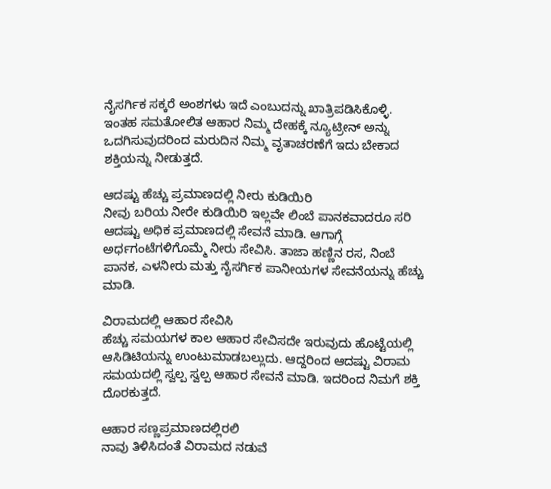ನೈಸರ್ಗಿಕ ಸಕ್ಕರೆ ಅಂಶಗಳು ಇದೆ ಎಂಬುದನ್ನು ಖಾತ್ರಿಪಡಿಸಿಕೊಳ್ಳಿ. ಇಂತಹ ಸಮತೋಲಿತ ಆಹಾರ ನಿಮ್ಮ ದೇಹಕ್ಕೆ ನ್ಯೂಟ್ರೀನ್ ಅನ್ನು ಒದಗಿಸುವುದರಿಂದ ಮರುದಿನ ನಿಮ್ಮ ವೃತಾಚರಣೆಗೆ ಇದು ಬೇಕಾದ ಶಕ್ತಿಯನ್ನು ನೀಡುತ್ತದೆ.

ಆದಷ್ಟು ಹೆಚ್ಚು ಪ್ರಮಾಣದಲ್ಲಿ ನೀರು ಕುಡಿಯಿರಿ
ನೀವು ಬರಿಯ ನೀರೇ ಕುಡಿಯಿರಿ ಇಲ್ಲವೇ ಲಿಂಬೆ ಪಾನಕವಾದರೂ ಸರಿ ಆದಷ್ಟು ಅಧಿಕ ಪ್ರಮಾಣದಲ್ಲಿ ಸೇವನೆ ಮಾಡಿ. ಆಗಾಗ್ಗೆ ಅರ್ಧಗಂಟೆಗಳಿಗೊಮ್ಮೆ ನೀರು ಸೇವಿಸಿ. ತಾಜಾ ಹಣ್ಣಿನ ರಸ, ನಿಂಬೆ ಪಾನಕ, ಎಳನೀರು ಮತ್ತು ನೈಸರ್ಗಿಕ ಪಾನೀಯಗಳ ಸೇವನೆಯನ್ನು ಹೆಚ್ಚು ಮಾಡಿ.

ವಿರಾಮದಲ್ಲಿ ಆಹಾರ ಸೇವಿಸಿ
ಹೆಚ್ಚು ಸಮಯಗಳ ಕಾಲ ಆಹಾರ ಸೇವಿಸದೇ ಇರುವುದು ಹೊಟ್ಟೆಯಲ್ಲಿ ಆಸಿಡಿಟಿಯನ್ನು ಉಂಟುಮಾಡಬಲ್ಲುದು. ಆದ್ದರಿಂದ ಆದಷ್ಟು ವಿರಾಮ ಸಮಯದಲ್ಲಿ ಸ್ವಲ್ಪ ಸ್ವಲ್ಪ ಆಹಾರ ಸೇವನೆ ಮಾಡಿ. ಇದರಿಂದ ನಿಮಗೆ ಶಕ್ತಿ ದೊರಕುತ್ತದೆ.

ಆಹಾರ ಸಣ್ಣಪ್ರಮಾಣದಲ್ಲಿರಲಿ
ನಾವು ತಿಳಿಸಿದಂತೆ ವಿರಾಮದ ನಡುವೆ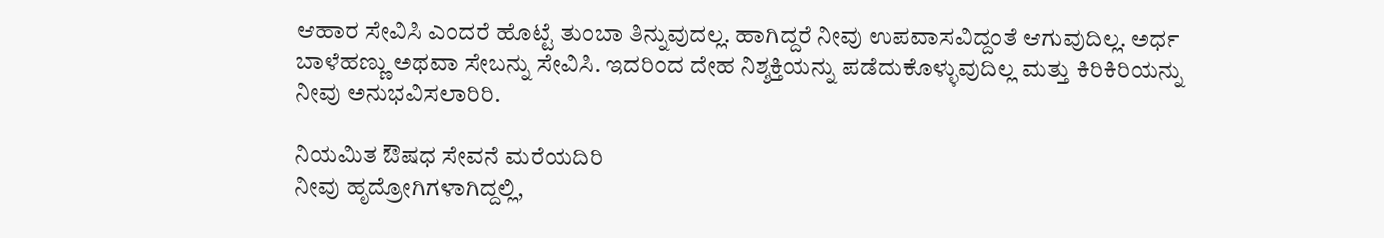ಆಹಾರ ಸೇವಿಸಿ ಎಂದರೆ ಹೊಟ್ಟೆ ತುಂಬಾ ತಿನ್ನುವುದಲ್ಲ. ಹಾಗಿದ್ದರೆ ನೀವು ಉಪವಾಸವಿದ್ದಂತೆ ಆಗುವುದಿಲ್ಲ. ಅರ್ಧ ಬಾಳೆಹಣ್ಣು ಅಥವಾ ಸೇಬನ್ನು ಸೇವಿಸಿ. ಇದರಿಂದ ದೇಹ ನಿಶ್ಶಕ್ತಿಯನ್ನು ಪಡೆದುಕೊಳ್ಳುವುದಿಲ್ಲ ಮತ್ತು ಕಿರಿಕಿರಿಯನ್ನು ನೀವು ಅನುಭವಿಸಲಾರಿರಿ.

ನಿಯಮಿತ ಔಷಧ ಸೇವನೆ ಮರೆಯದಿರಿ
ನೀವು ಹೃದ್ರೋಗಿಗಳಾಗಿದ್ದಲ್ಲಿ,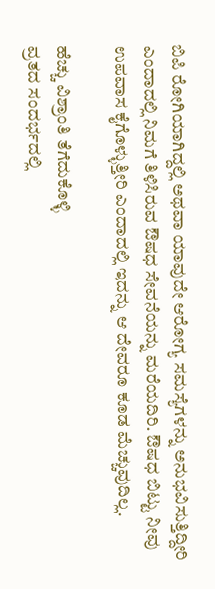ಬಿಪಿ ರೋಗಿಯಾಗಿದ್ದಲ್ಲಿ ಅಥವಾ ಯಾವುದೇ ಆರೋಗ್ಯ ಸಮಸ್ಯೆಗಳನ್ನು ಅನುಭವಿಸುತ್ತಿದ್ದೀರಿ ಎಂದಾದಲ್ಲಿ ನಿಮಗೆ ತಿಳಿಸಿರುವ ಔಷಧ ಸೇವನೆಯನ್ನು ಮರೆಯದಿರಿ. ಔಷಧ ಬಿಟ್ಟು ನೀವು ಉಪವಾಸ ಕೈಗೊಳ್ಳುತ್ತೀರಿ ಎಂದಾದಲ್ಲಿ ಇದನ್ನು ಆ ದೇವರೂ ಕೂಡ ಮೆಚ್ಚುವುದಿಲ್ಲ.

ಹೆಚ್ಚು ವಿಶ್ರಾಂತಿ ತೆಗೆದುಕೊಳ್ಳಿ
ವ್ರತದ ಸಂದರ್ಭದಲ್ಲಿ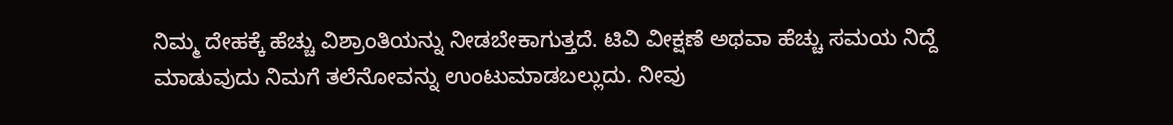ನಿಮ್ಮ ದೇಹಕ್ಕೆ ಹೆಚ್ಚು ವಿಶ್ರಾಂತಿಯನ್ನು ನೀಡಬೇಕಾಗುತ್ತದೆ. ಟಿವಿ ವೀಕ್ಷಣೆ ಅಥವಾ ಹೆಚ್ಚು ಸಮಯ ನಿದ್ದೆ ಮಾಡುವುದು ನಿಮಗೆ ತಲೆನೋವನ್ನು ಉಂಟುಮಾಡಬಲ್ಲುದು. ನೀವು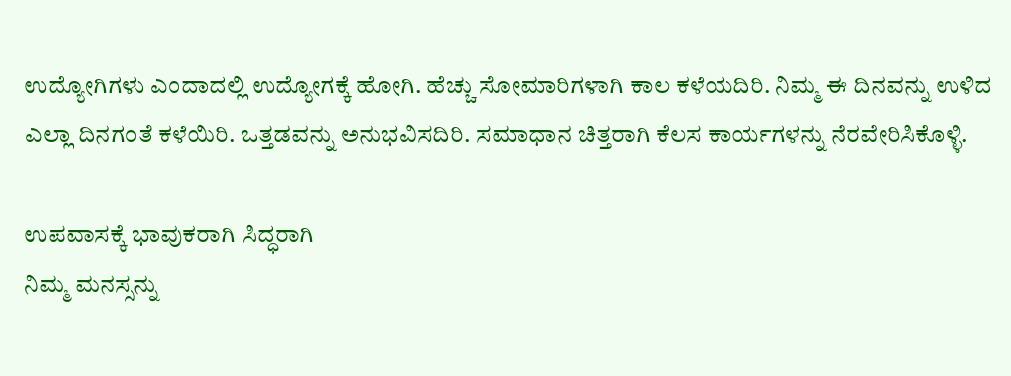ಉದ್ಯೋಗಿಗಳು ಎಂದಾದಲ್ಲಿ ಉದ್ಯೋಗಕ್ಕೆ ಹೋಗಿ. ಹೆಚ್ಚು ಸೋಮಾರಿಗಳಾಗಿ ಕಾಲ ಕಳೆಯದಿರಿ. ನಿಮ್ಮ ಈ ದಿನವನ್ನು ಉಳಿದ ಎಲ್ಲಾ ದಿನಗಂತೆ ಕಳೆಯಿರಿ. ಒತ್ತಡವನ್ನು ಅನುಭವಿಸದಿರಿ. ಸಮಾಧಾನ ಚಿತ್ತರಾಗಿ ಕೆಲಸ ಕಾರ್ಯಗಳನ್ನು ನೆರವೇರಿಸಿಕೊಳ್ಳಿ.

ಉಪವಾಸಕ್ಕೆ ಭಾವುಕರಾಗಿ ಸಿದ್ಧರಾಗಿ
ನಿಮ್ಮ ಮನಸ್ಸನ್ನು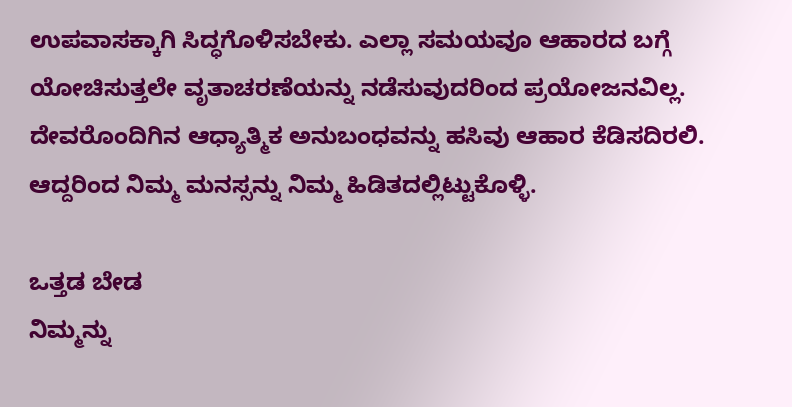ಉಪವಾಸಕ್ಕಾಗಿ ಸಿದ್ಧಗೊಳಿಸಬೇಕು. ಎಲ್ಲಾ ಸಮಯವೂ ಆಹಾರದ ಬಗ್ಗೆ ಯೋಚಿಸುತ್ತಲೇ ವೃತಾಚರಣೆಯನ್ನು ನಡೆಸುವುದರಿಂದ ಪ್ರಯೋಜನವಿಲ್ಲ. ದೇವರೊಂದಿಗಿನ ಆಧ್ಯಾತ್ಮಿಕ ಅನುಬಂಧವನ್ನು ಹಸಿವು ಆಹಾರ ಕೆಡಿಸದಿರಲಿ. ಆದ್ದರಿಂದ ನಿಮ್ಮ ಮನಸ್ಸನ್ನು ನಿಮ್ಮ ಹಿಡಿತದಲ್ಲಿಟ್ಟುಕೊಳ್ಳಿ.

ಒತ್ತಡ ಬೇಡ
ನಿಮ್ಮನ್ನು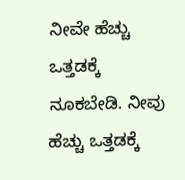ನೀವೇ ಹೆಚ್ಚು ಒತ್ತಡಕ್ಕೆ ನೂಕಬೇಡಿ. ನೀವು ಹೆಚ್ಚು ಒತ್ತಡಕ್ಕೆ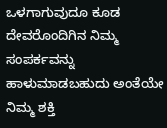ಒಳಗಾಗುವುದೂ ಕೂಡ ದೇವರೊಂದಿಗಿನ ನಿಮ್ಮ ಸಂಪರ್ಕವನ್ನು ಹಾಳುಮಾಡಬಹುದು ಅಂತೆಯೇ ನಿಮ್ಮ ಶಕ್ತಿ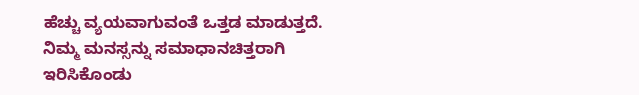ಹೆಚ್ಚು ವ್ಯಯವಾಗುವಂತೆ ಒತ್ತಡ ಮಾಡುತ್ತದೆ. ನಿಮ್ಮ ಮನಸ್ಸನ್ನು ಸಮಾಧಾನಚಿತ್ತರಾಗಿ ಇರಿಸಿಕೊಂಡು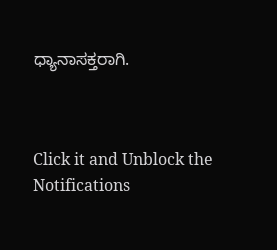ಧ್ಯಾನಾಸಕ್ತರಾಗಿ.



Click it and Unblock the Notifications